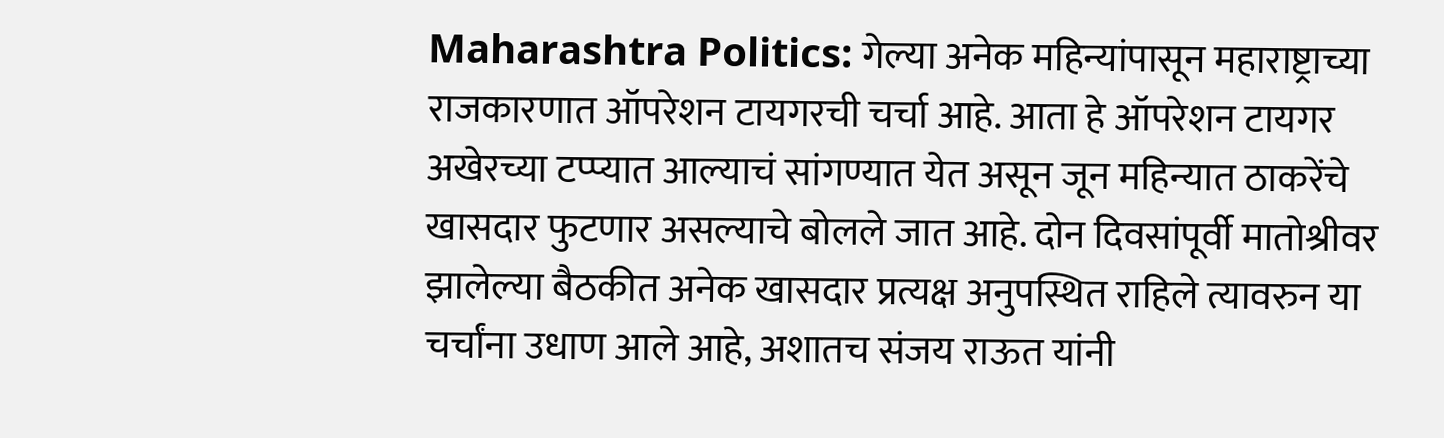Maharashtra Politics: गेल्या अनेक महिन्यांपासून महाराष्ट्राच्या राजकारणात ऑपरेशन टायगरची चर्चा आहे. आता हे ऑपरेशन टायगर अखेरच्या टप्प्यात आल्याचं सांगण्यात येत असून जून महिन्यात ठाकरेंचे खासदार फुटणार असल्याचे बोलले जात आहे. दोन दिवसांपूर्वी मातोश्रीवर झालेल्या बैठकीत अनेक खासदार प्रत्यक्ष अनुपस्थित राहिले त्यावरुन या चर्चांना उधाण आले आहे, अशातच संजय राऊत यांनी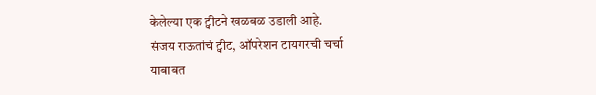केलेल्या एक ट्वीटने खळबळ उडाली आहे.
संजय राऊतांचं ट्वीट, ऑपरेशन टायगरची चर्चा
याबाबत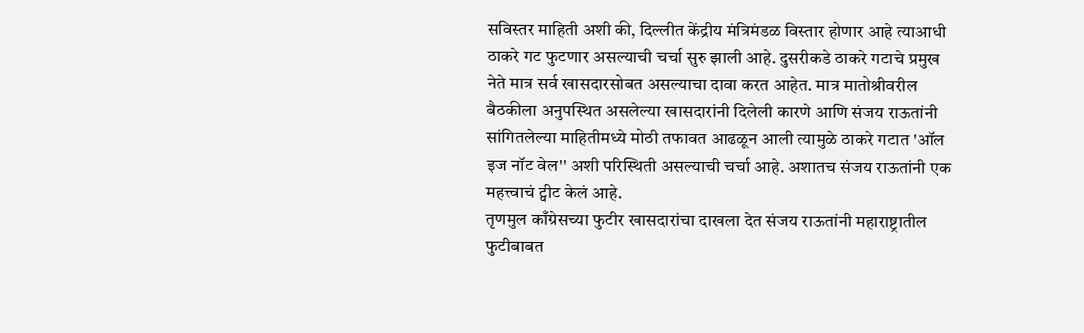सविस्तर माहिती अशी की, दिल्लीत केंद्रीय मंत्रिमंडळ विस्तार होणार आहे त्याआधी ठाकरे गट फुटणार असल्याची चर्चा सुरु झाली आहे. दुसरीकडे ठाकरे गटाचे प्रमुख नेते मात्र सर्व खासदारसोबत असल्याचा दावा करत आहेत. मात्र मातोश्रीवरील बैठकीला अनुपस्थित असलेल्या खासदारांनी दिलेली कारणे आणि संजय राऊतांनी सांगितलेल्या माहितीमध्ये मोठी तफावत आढळून आली त्यामुळे ठाकरे गटात 'ऑल इज नॉट वेल'' अशी परिस्थिती असल्याची चर्चा आहे. अशातच संजय राऊतांनी एक महत्त्वाचं ट्वीट केलं आहे.
तृणमुल काँग्रेसच्या फुटीर खासदारांचा दाखला देत संजय राऊतांनी महाराष्ट्रातील फुटीबाबत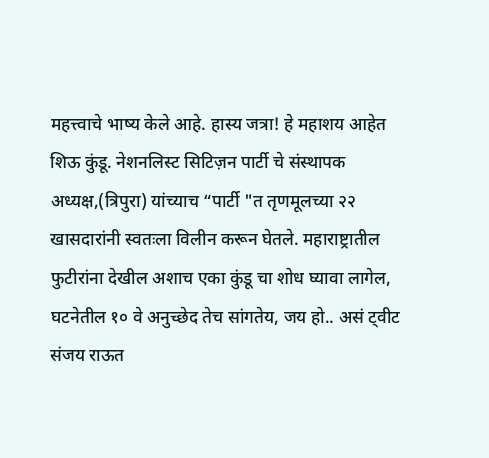महत्त्वाचे भाष्य केले आहे. हास्य जत्रा! हे महाशय आहेत शिऊ कुंडू. नेशनलिस्ट सिटिज़न पार्टी चे संस्थापक अध्यक्ष,(त्रिपुरा) यांच्याच “पार्टी "त तृणमूलच्या २२ खासदारांनी स्वतःला विलीन करून घेतले. महाराष्ट्रातील फुटीरांना देखील अशाच एका कुंडू चा शोध घ्यावा लागेल, घटनेतील १० वे अनुच्छेद तेच सांगतेय, जय हो.. असं ट्वीट संजय राऊत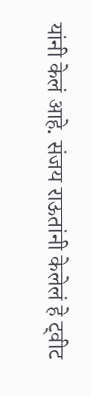यांनी केलं आहे. संजय राऊतांनी केलेलं हे ट्वीट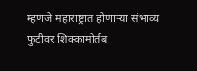म्हणजे महाराष्ट्रात होणाऱ्या संभाव्य फुटीवर शिक्कामोर्तब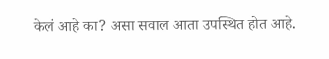केलं आहे का? असा सवाल आता उपस्थित होत आहे.